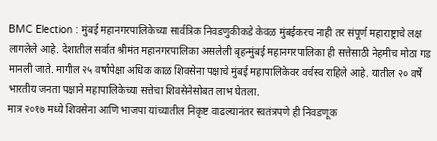BMC Election : मुंबई महानगरपालिकेच्या सार्वत्रिक निवडणुकीकडे केवळ मुंबईकरच नाही तर संपूर्ण महाराष्ट्राचे लक्ष लागलेले आहे. देशातील सर्वात श्रीमंत महानगरपालिका असलेली बृहन्मुंबई महानगरपालिका ही सत्तेसाठी नेहमीच मोठा गड मानली जाते. मागील २५ वर्षांपेक्षा अधिक काळ शिवसेना पक्षाचे मुंबई महापालिकेवर वर्चस्व राहिले आहे. यातील २० वर्षे भारतीय जनता पक्षाने महापालिकेच्या सत्तेचा शिवसेनेसोबत लाभ घेतला.
मात्र २०१७ मध्ये शिवसेना आणि भाजपा यांच्यातील निकृष्ट वाढल्यानंतर स्वतंत्रपणे ही निवडणूक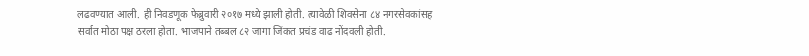लढवण्यात आली. ही निवडणूक फेब्रुवारी २०१७ मध्ये झाली होती. त्यावेळी शिवसेना ८४ नगरसेवकांसह सर्वात मोठा पक्ष ठरला होता. भाजपाने तब्बल ८२ जागा जिंकत प्रचंड वाढ नोंदवली होती.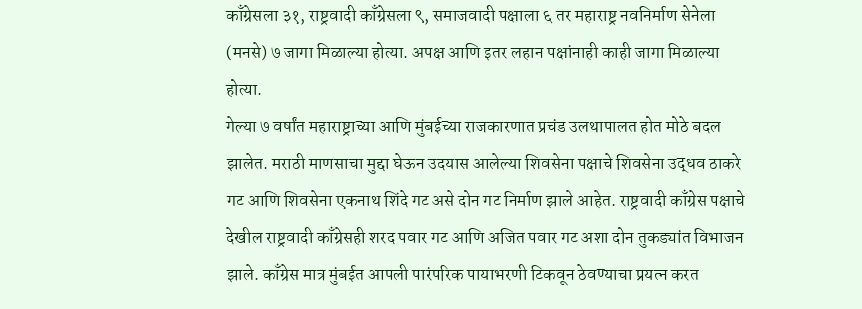काँग्रेसला ३१, राष्ट्रवादी काँग्रेसला ९, समाजवादी पक्षाला ६ तर महाराष्ट्र नवनिर्माण सेनेला (मनसे) ७ जागा मिळाल्या होत्या. अपक्ष आणि इतर लहान पक्षांनाही काही जागा मिळाल्या होत्या.
गेल्या ७ वर्षांत महाराष्ट्राच्या आणि मुंबईच्या राजकारणात प्रचंड उलथापालत होत मोठे बदल झालेत. मराठी माणसाचा मुद्दा घेऊन उदयास आलेल्या शिवसेना पक्षाचे शिवसेना उद्धव ठाकरे गट आणि शिवसेना एकनाथ शिंदे गट असे दोन गट निर्माण झाले आहेत. राष्ट्रवादी काँग्रेस पक्षाचे देखील राष्ट्रवादी काँग्रेसही शरद पवार गट आणि अजित पवार गट अशा दोन तुकड्यांत विभाजन झाले. काँग्रेस मात्र मुंबईत आपली पारंपरिक पायाभरणी टिकवून ठेवण्याचा प्रयत्न करत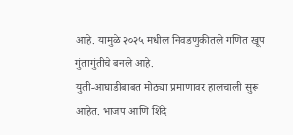आहे. यामुळे २०२५ मधील निवडणुकीतले गणित खूप गुंतागुंतीचे बनले आहे.
युती-आघाडीबाबत मोठ्या प्रमाणावर हालचाली सुरू आहेत. भाजप आणि शिंदे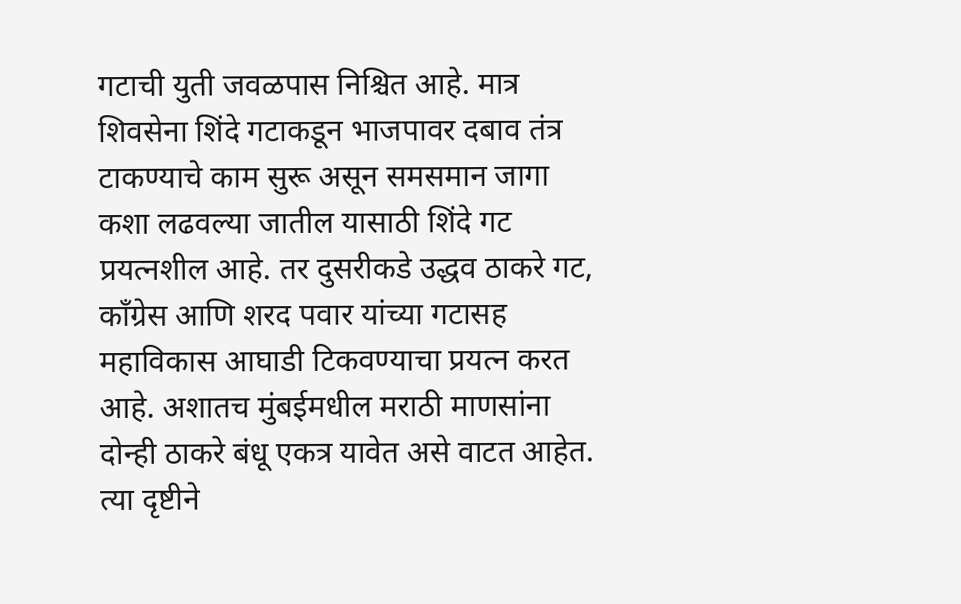गटाची युती जवळपास निश्चित आहे. मात्र शिवसेना शिंदे गटाकडून भाजपावर दबाव तंत्र टाकण्याचे काम सुरू असून समसमान जागा कशा लढवल्या जातील यासाठी शिंदे गट प्रयत्नशील आहे. तर दुसरीकडे उद्धव ठाकरे गट, काँग्रेस आणि शरद पवार यांच्या गटासह महाविकास आघाडी टिकवण्याचा प्रयत्न करत आहे. अशातच मुंबईमधील मराठी माणसांना दोन्ही ठाकरे बंधू एकत्र यावेत असे वाटत आहेत. त्या दृष्टीने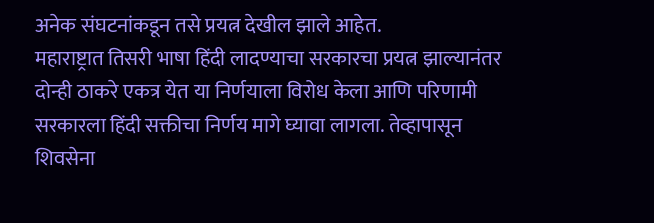अनेक संघटनांकडून तसे प्रयत्न देखील झाले आहेत.
महाराष्ट्रात तिसरी भाषा हिंदी लादण्याचा सरकारचा प्रयत्न झाल्यानंतर दोन्ही ठाकरे एकत्र येत या निर्णयाला विरोध केला आणि परिणामी सरकारला हिंदी सक्तीचा निर्णय मागे घ्यावा लागला. तेव्हापासून शिवसेना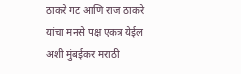ठाकरे गट आणि राज ठाकरे यांचा मनसे पक्ष एकत्र येईल अशी मुंबईकर मराठी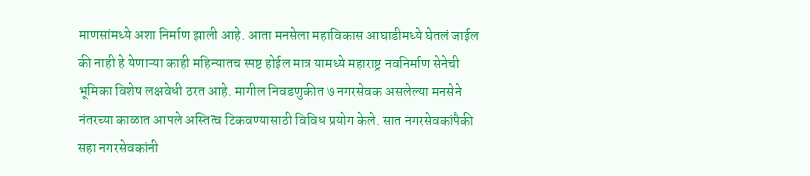माणसांमध्ये अशा निर्माण झाली आहे. आता मनसेला महाविकास आघाडीमध्ये घेतलं जाईल की नाही हे येणाऱ्या काही महिन्यातच स्पष्ट होईल मात्र यामध्ये महाराष्ट्र नवनिर्माण सेनेची भूमिका विशेष लक्षवेधी ठरत आहे. मागील निवडणुकीत ७ नगरसेवक असलेल्या मनसेने नंतरच्या काळात आपले अस्तित्व टिकवण्यासाठी विविध प्रयोग केले. सात नगरसेवकांपैकी सहा नगरसेवकांनी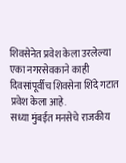शिवसेनेत प्रवेश केला उरलेल्या एका नगरसेवकाने काही दिवसांपूर्वीच शिवसेना शिंदे गटात प्रवेश केला आहे.
सध्या मुंबईत मनसेचे राजकीय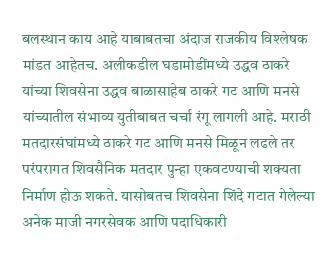बलस्थान काय आहे याबाबतचा अंदाज राजकीय विश्लेषक मांडत आहेतच. अलीकडील घडामोडींमध्ये उद्धव ठाकरे यांच्या शिवसेना उद्धव बाळासाहेब ठाकरे गट आणि मनसे यांच्यातील संभाव्य युतीबाबत चर्चा रंगू लागली आहे. मराठी मतदारसंघांमध्ये ठाकरे गट आणि मनसे मिळून लढले तर परंपरागत शिवसैनिक मतदार पुन्हा एकवटण्याची शक्यता निर्माण होऊ शकते. यासोबतच शिवसेना शिंदे गटात गेलेल्या अनेक माजी नगरसेवक आणि पदाधिकारी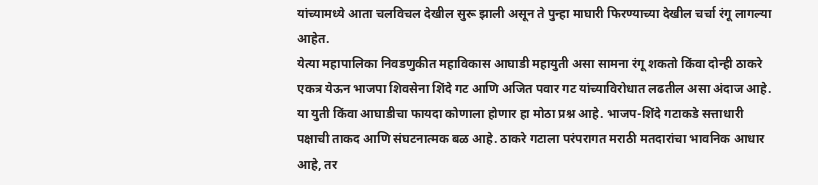यांच्यामध्ये आता चलविचल देखील सुरू झाली असून ते पुन्हा माघारी फिरण्याच्या देखील चर्चा रंगू लागल्या आहेत.
येत्या महापालिका निवडणुकीत महाविकास आघाडी महायुती असा सामना रंगू शकतो किंवा दोन्ही ठाकरे एकत्र येऊन भाजपा शिवसेना शिंदे गट आणि अजित पवार गट यांच्याविरोधात लढतील असा अंदाज आहे. या युती किंवा आघाडीचा फायदा कोणाला होणार हा मोठा प्रश्न आहे. भाजप-शिंदे गटाकडे सत्ताधारी पक्षाची ताकद आणि संघटनात्मक बळ आहे. ठाकरे गटाला परंपरागत मराठी मतदारांचा भावनिक आधार आहे, तर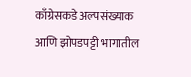काँग्रेसकडे अल्पसंख्याक आणि झोपडपट्टी भागातील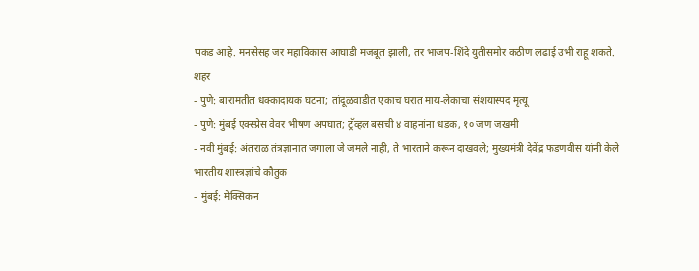पकड आहे. मनसेसह जर महाविकास आघाडी मजबूत झाली, तर भाजप-शिंदे युतीसमोर कठीण लढाई उभी राहू शकते.
शहर
- पुणे: बारामतीत धक्कादायक घटना; तांदूळवाडीत एकाच घरात माय-लेकाचा संशयास्पद मृत्यू
- पुणे: मुंबई एक्स्प्रेस वेवर भीषण अपघात; ट्रॅव्हल बसची ४ वाहनांना धडक, १० जण जखमी
- नवी मुंबई: अंतराळ तंत्रज्ञानात जगाला जे जमले नाही, ते भारताने करून दाखवले; मुख्यमंत्री देवेंद्र फडणवीस यांनी केले भारतीय शास्त्रज्ञांचे कौतुक
- मुंबई: मेक्सिकन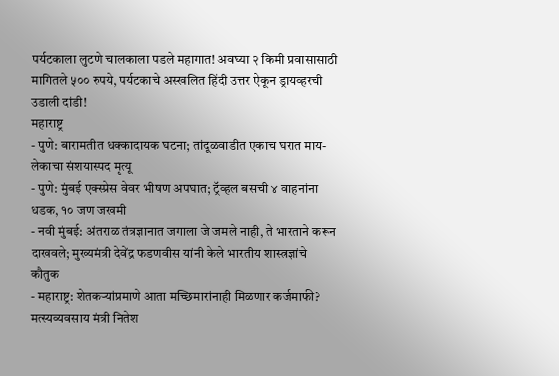पर्यटकाला लुटणे चालकाला पडले महागात! अवघ्या २ किमी प्रवासासाठी मागितले ५०० रुपये, पर्यटकाचे अस्खलित हिंदी उत्तर ऐकून ड्रायव्हरची उडाली दांडी!
महाराष्ट्र
- पुणे: बारामतीत धक्कादायक घटना; तांदूळवाडीत एकाच घरात माय-लेकाचा संशयास्पद मृत्यू
- पुणे: मुंबई एक्स्प्रेस वेवर भीषण अपघात; ट्रॅव्हल बसची ४ वाहनांना धडक, १० जण जखमी
- नवी मुंबई: अंतराळ तंत्रज्ञानात जगाला जे जमले नाही, ते भारताने करून दाखवले; मुख्यमंत्री देवेंद्र फडणवीस यांनी केले भारतीय शास्त्रज्ञांचे कौतुक
- महाराष्ट्र: शेतकऱ्यांप्रमाणे आता मच्छिमारांनाही मिळणार कर्जमाफी? मत्स्यव्यवसाय मंत्री नितेश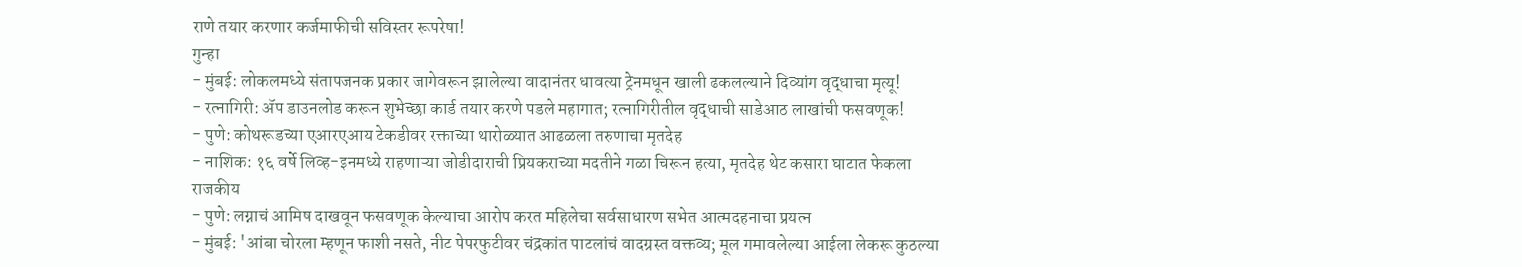राणे तयार करणार कर्जमाफीची सविस्तर रूपरेषा!
गुन्हा
- मुंबई: लोकलमध्ये संतापजनक प्रकार जागेवरून झालेल्या वादानंतर धावत्या ट्रेनमधून खाली ढकलल्याने दिव्यांग वृद्धाचा मृत्यू!
- रत्नागिरी: ॲप डाउनलोड करून शुभेच्छा कार्ड तयार करणे पडले महागात; रत्नागिरीतील वृद्धाची साडेआठ लाखांची फसवणूक!
- पुणे: कोथरूडच्या एआरएआय टेकडीवर रक्ताच्या थारोळ्यात आढळला तरुणाचा मृतदेह
- नाशिक: १६ वर्षे लिव्ह-इनमध्ये राहणाऱ्या जोडीदाराची प्रियकराच्या मदतीने गळा चिरून हत्या, मृतदेह थेट कसारा घाटात फेकला
राजकीय
- पुणे: लग्नाचं आमिष दाखवून फसवणूक केल्याचा आरोप करत महिलेचा सर्वसाधारण सभेत आत्मदहनाचा प्रयत्न
- मुंबई: 'आंबा चोरला म्हणून फाशी नसते, नीट पेपरफुटीवर चंद्रकांत पाटलांचं वादग्रस्त वक्तव्य; मूल गमावलेल्या आईला लेकरू कुठल्या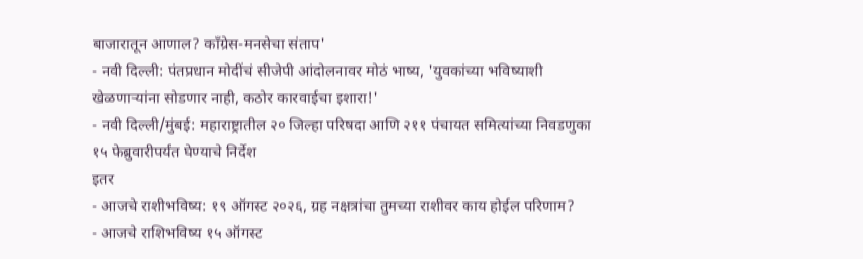बाजारातून आणाल? काँग्रेस-मनसेचा संताप'
- नवी दिल्ली: पंतप्रधान मोदींचं सीजेपी आंदोलनावर मोठं भाष्य, 'युवकांच्या भविष्याशी खेळणाऱ्यांना सोडणार नाही, कठोर कारवाईचा इशारा!'
- नवी दिल्ली/मुंबई: महाराष्ट्रातील २० जिल्हा परिषदा आणि २११ पंचायत समित्यांच्या निवडणुका १५ फेब्रुवारीपर्यंत घेण्याचे निर्देश
इतर
- आजचे राशीभविष्य: १९ ऑगस्ट २०२६, ग्रह नक्षत्रांचा तुमच्या राशीवर काय होईल परिणाम?
- आजचे राशिभविष्य १५ ऑगस्ट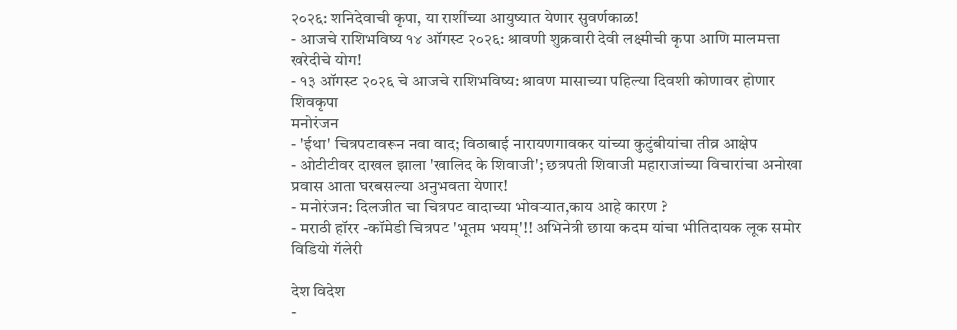२०२६: शनिदेवाची कृपा, या राशींच्या आयुष्यात येणार सुवर्णकाळ!
- आजचे राशिभविष्य १४ ऑगस्ट २०२६: श्रावणी शुक्रवारी देवी लक्ष्मीची कृपा आणि मालमत्ता खरेदीचे योग!
- १३ ऑगस्ट २०२६ चे आजचे राशिभविष्य: श्रावण मासाच्या पहिल्या दिवशी कोणावर होणार शिवकृपा
मनोरंजन
- 'ईथा' चित्रपटावरून नवा वाद; विठाबाई नारायणगावकर यांच्या कुटुंबीयांचा तीव्र आक्षेप
- ओटीटीवर दाखल झाला 'खालिद के शिवाजी'; छत्रपती शिवाजी महाराजांच्या विचारांचा अनोखा प्रवास आता घरबसल्या अनुभवता येणार!
- मनोरंजन: दिलजीत चा चित्रपट वादाच्या भोवऱ्यात,काय आहे कारण ?
- मराठी हॉरर -कॉमेडी चित्रपट 'भूतम भयम्'!! अभिनेत्री छाया कदम यांचा भीतिदायक लूक समोर
विडियो गॅलेरी

देश विदेश
-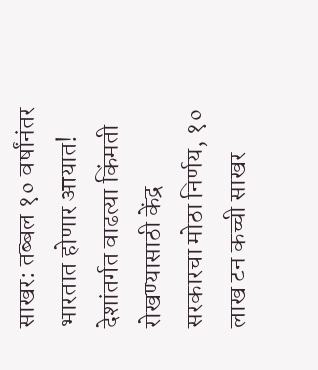साखर: तब्बल १० वर्षांनंतर भारतात होणार आयात! देशांतर्गत वाढत्या किंमती रोखण्यासाठी केंद्र सरकारचा मोठा निर्णय, १० लाख टन कच्ची साखर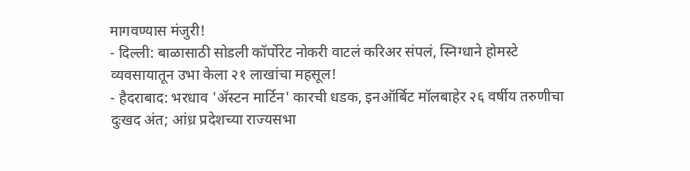मागवण्यास मंजुरी!
- दिल्ली: बाळासाठी सोडली कॉर्पोरेट नोकरी वाटलं करिअर संपलं, स्निग्धाने होमस्टे व्यवसायातून उभा केला २१ लाखांचा महसूल!
- हैदराबाद: भरधाव 'ॲस्टन मार्टिन' कारची धडक, इनऑर्बिट मॉलबाहेर २६ वर्षीय तरुणीचा दुःखद अंत; आंध्र प्रदेशच्या राज्यसभा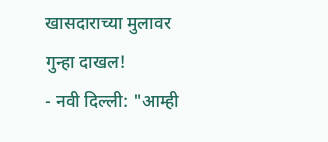खासदाराच्या मुलावर गुन्हा दाखल!
- नवी दिल्ली: "आम्ही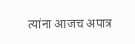त्यांना आजच अपात्र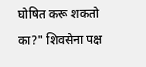घोषित करू शकतो का?" शिवसेना पक्ष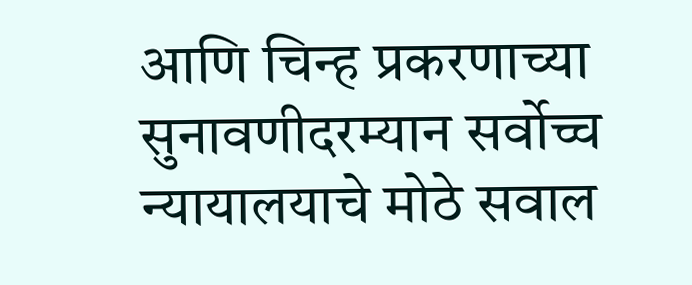आणि चिन्ह प्रकरणाच्या सुनावणीदरम्यान सर्वोच्च न्यायालयाचे मोठे सवाल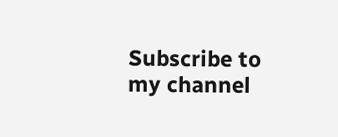Subscribe to my channel